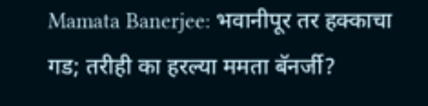Mamata Banerjee: भवानीपूर तर हक्काचा गड; तरीही का हरल्या ममता बॅनर्जी?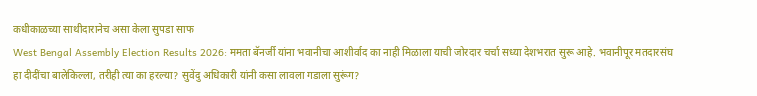कधीकाळच्या साथीदारानेच असा केला सुपडा साफ
West Bengal Assembly Election Results 2026: ममता बॅनर्जी यांना भवानीचा आशीर्वाद का नाही मिळाला याची जोरदार चर्चा सध्या देशभरात सुरू आहे. भवानीपूर मतदारसंघ हा दीदींचा बालेकिल्ला, तरीही त्या का हरल्या? सुवेंदु अधिकारी यांनी कसा लावला गडाला सुरूंग?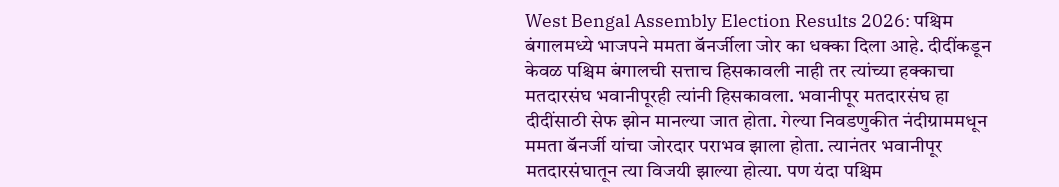West Bengal Assembly Election Results 2026: पश्चिम बंगालमध्ये भाजपने ममता बॅनर्जीला जोर का धक्का दिला आहे. दीदींकडून केवळ पश्चिम बंगालची सत्ताच हिसकावली नाही तर त्यांच्या हक्काचा मतदारसंघ भवानीपूरही त्यांनी हिसकावला. भवानीपूर मतदारसंघ हा दीदींसाठी सेफ झोन मानल्या जात होता. गेल्या निवडणुकीत नंदीग्राममधून ममता बॅनर्जी यांचा जोरदार पराभव झाला होता. त्यानंतर भवानीपूर मतदारसंघातून त्या विजयी झाल्या होत्या. पण यंदा पश्चिम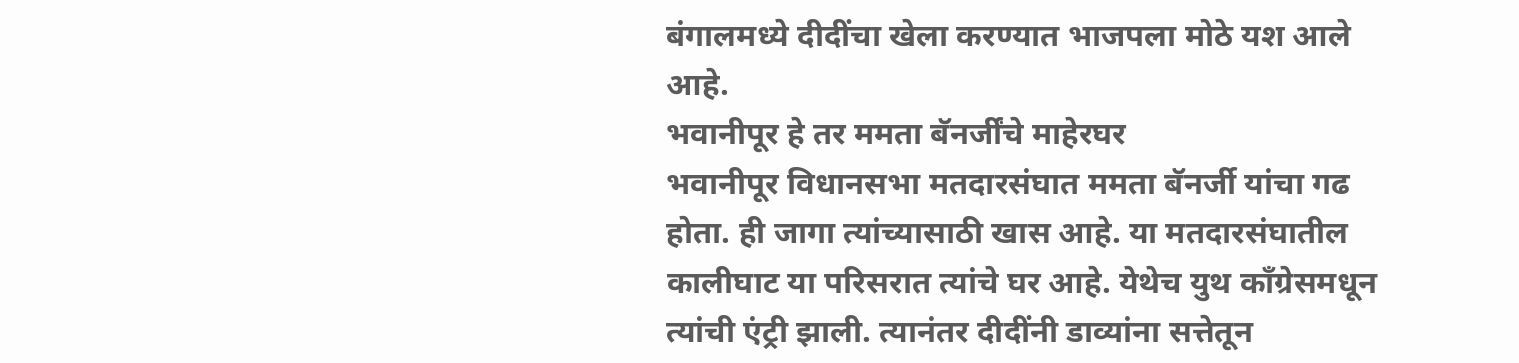बंगालमध्ये दीदींचा खेला करण्यात भाजपला मोठे यश आले आहे.
भवानीपूर हे तर ममता बॅनर्जींचे माहेरघर
भवानीपूर विधानसभा मतदारसंघात ममता बॅनर्जी यांचा गढ होता. ही जागा त्यांच्यासाठी खास आहे. या मतदारसंघातील कालीघाट या परिसरात त्यांचे घर आहे. येथेच युथ काँग्रेसमधून त्यांची एंट्री झाली. त्यानंतर दीदींनी डाव्यांना सत्तेतून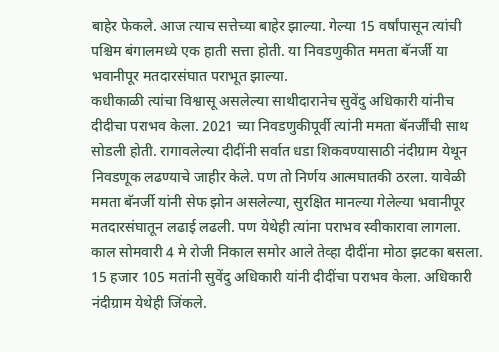बाहेर फेकले. आज त्याच सत्तेच्या बाहेर झाल्या. गेल्या 15 वर्षांपासून त्यांची पश्चिम बंगालमध्ये एक हाती सत्ता होती. या निवडणुकीत ममता बॅनर्जी या भवानीपूर मतदारसंघात पराभूत झाल्या.
कधीकाळी त्यांचा विश्वासू असलेल्या साथीदारानेच सुवेंदु अधिकारी यांनीच दीदीचा पराभव केला. 2021 च्या निवडणुकीपूर्वी त्यांनी ममता बॅनर्जींची साथ सोडली होती. रागावलेल्या दीदींनी सर्वात धडा शिकवण्यासाठी नंदीग्राम येथून निवडणूक लढण्याचे जाहीर केले. पण तो निर्णय आत्मघातकी ठरला. यावेळी ममता बॅनर्जी यांनी सेफ झोन असलेल्या, सुरक्षित मानल्या गेलेल्या भवानीपूर मतदारसंघातून लढाई लढली. पण येथेही त्यांना पराभव स्वीकारावा लागला. काल सोमवारी 4 मे रोजी निकाल समोर आले तेव्हा दीदींना मोठा झटका बसला. 15 हजार 105 मतांनी सुवेंदु अधिकारी यांनी दीदींचा पराभव केला. अधिकारी नंदीग्राम येथेही जिंकले.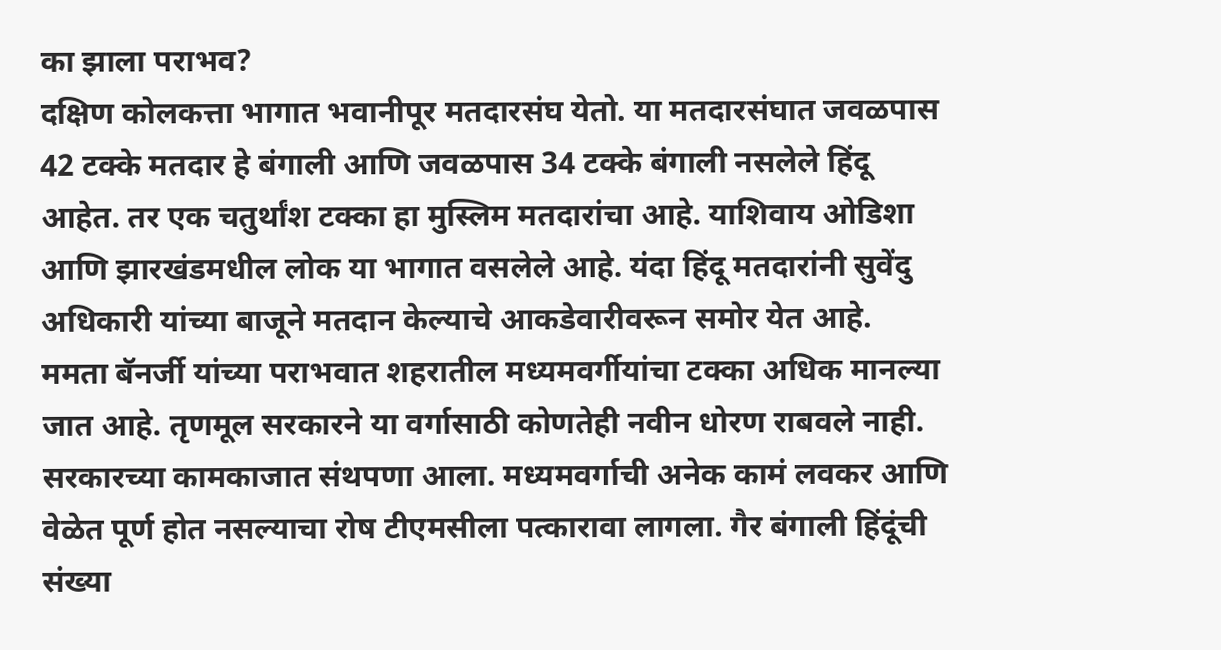का झाला पराभव?
दक्षिण कोलकत्ता भागात भवानीपूर मतदारसंघ येतो. या मतदारसंघात जवळपास 42 टक्के मतदार हे बंगाली आणि जवळपास 34 टक्के बंगाली नसलेले हिंदू आहेत. तर एक चतुर्थांश टक्का हा मुस्लिम मतदारांचा आहे. याशिवाय ओडिशा आणि झारखंडमधील लोक या भागात वसलेले आहे. यंदा हिंदू मतदारांनी सुवेंदु अधिकारी यांच्या बाजूने मतदान केल्याचे आकडेवारीवरून समोर येत आहे.
ममता बॅनर्जी यांच्या पराभवात शहरातील मध्यमवर्गीयांचा टक्का अधिक मानल्या जात आहे. तृणमूल सरकारने या वर्गासाठी कोणतेही नवीन धोरण राबवले नाही. सरकारच्या कामकाजात संथपणा आला. मध्यमवर्गाची अनेक कामं लवकर आणि वेळेत पूर्ण होत नसल्याचा रोष टीएमसीला पत्कारावा लागला. गैर बंगाली हिंदूंची संख्या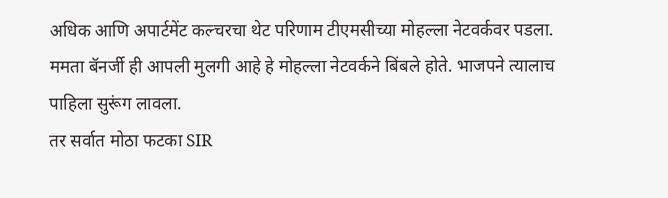अधिक आणि अपार्टमेंट कल्चरचा थेट परिणाम टीएमसीच्या मोहल्ला नेटवर्कवर पडला. ममता बॅनर्जी ही आपली मुलगी आहे हे मोहल्ला नेटवर्कने बिंबले होते. भाजपने त्यालाच पाहिला सुरूंग लावला.
तर सर्वात मोठा फटका SIR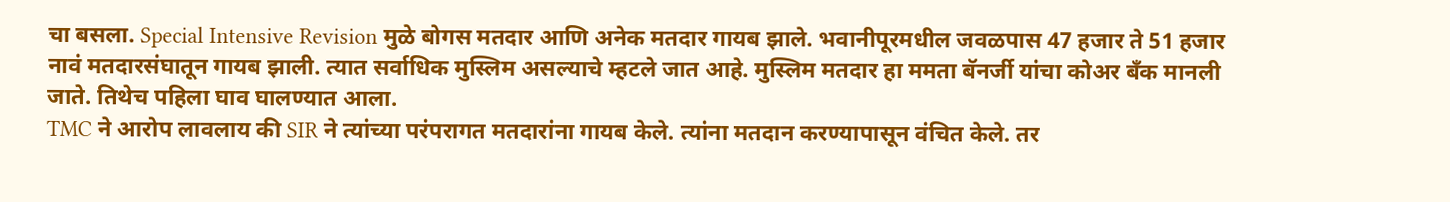चा बसला. Special Intensive Revision मुळे बोगस मतदार आणि अनेक मतदार गायब झाले. भवानीपूरमधील जवळपास 47 हजार ते 51 हजार नावं मतदारसंघातून गायब झाली. त्यात सर्वाधिक मुस्लिम असल्याचे म्हटले जात आहे. मुस्लिम मतदार हा ममता बॅनर्जी यांचा कोअर बँक मानली जाते. तिथेच पहिला घाव घालण्यात आला.
TMC ने आरोप लावलाय की SIR ने त्यांच्या परंपरागत मतदारांना गायब केले. त्यांना मतदान करण्यापासून वंचित केले. तर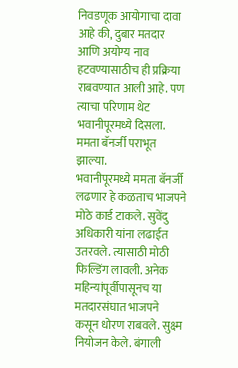निवडणूक आयोगाचा दावा आहे की, दुबार मतदार आणि अयोग्य नाव हटवण्यासाठीच ही प्रक्रिया राबवण्यात आली आहे. पण त्याचा परिणाम थेट भवानीपूरमध्ये दिसला. ममता बॅनर्जी पराभूत झाल्या.
भवानीपूरमध्ये ममता बॅनर्जी लढणार हे कळताच भाजपने मोठे कार्ड टाकले. सुवेंदु अधिकारी यांना लढाईत उतरवले. त्यासाठी मोठी फिल्डिंग लावली. अनेक महिन्यांपूर्वीपासूनच या मतदारसंघात भाजपने कसून धोरण राबवले. सुक्ष्म नियोजन केले. बंगाली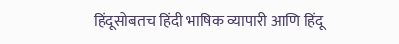हिंदूसोबतच हिंदी भाषिक व्यापारी आणि हिंदू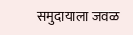समुदायाला जवळ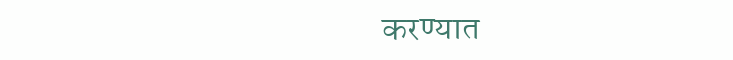करण्यात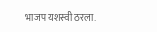भाजप यशस्वी ठरला.